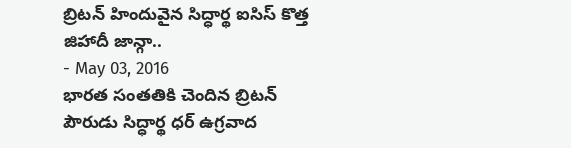బ్రిటన్ హిందువైన సిద్ధార్థ ఐసిస్ కొత్త జిహాదీ జాన్గా..
- May 03, 2016
భారత సంతతికి చెందిన బ్రిటన్ పౌరుడు సిద్ధార్థ ధర్ ఉగ్రవాద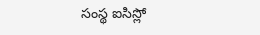సంస్థ ఐసిస్లో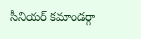సీనియర్ కమాండర్గా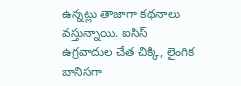ఉన్నట్లు తాజాగా కథనాలు వస్తున్నాయి. ఐసిస్ ఉగ్రవాదుల చేత చిక్కి, లైంగిక బానిసగా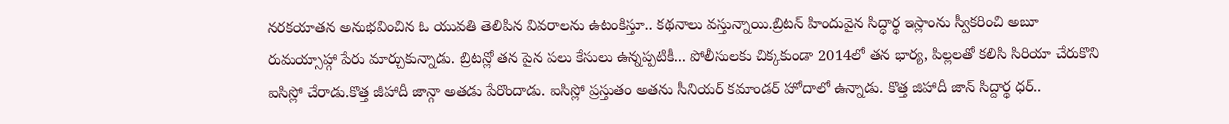నరకయాతన అనుభవించిన ఓ యువతి తెలిపిన వివరాలను ఉటంకిస్తూ.. కథనాలు వస్తున్నాయి.బ్రిటన్ హిందువైన సిద్ధార్థ ఇస్లాంను స్వీకరించి అబూ రుమయ్సాహ్గా పేరు మార్చుకున్నాడు. బ్రిటన్లో తన పైన పలు కేసులు ఉన్నప్పటికీ... పోలీసులకు చిక్కకుండా 2014లో తన భార్య, పిల్లలతో కలిసి సిరియా చేరుకొని ఐసిస్లో చేరాడు.కొత్త జీహాదీ జాన్గా అతడు పేరొందాడు. ఐసిస్లో ప్రస్తుతం అతను సీనియర్ కమాండర్ హోదాలో ఉన్నాడు. కొత్త జిహాదీ జాన్ సిద్దార్థ ధర్..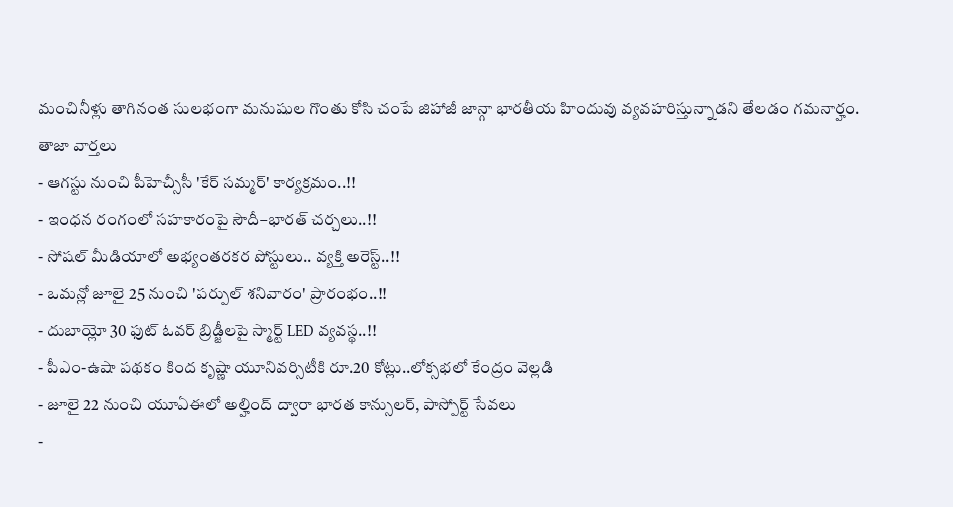మంచినీళ్లు తాగినంత సులభంగా మనుషుల గొంతు కోసి చంపే జిహాజీ జాన్గా భారతీయ హిందువు వ్యవహరిస్తున్నాడని తేలడం గమనార్హం.
తాజా వార్తలు
- ఆగస్టు నుంచి పీహెచ్సీసీ 'కేర్ సమ్మర్' కార్యక్రమం..!!
- ఇంధన రంగంలో సహకారంపై సౌదీ–భారత్ చర్చలు..!!
- సోషల్ మీడియాలో అభ్యంతరకర పోస్టులు.. వ్యక్తి అరెస్ట్..!!
- ఒమన్లో జూలై 25 నుంచి 'పర్పుల్ శనివారం' ప్రారంభం..!!
- దుబాయ్లో 30 ఫుట్ ఓవర్ బ్రిడ్జీలపై స్మార్ట్ LED వ్యవస్థ..!!
- పీఎం-ఉషా పథకం కింద కృష్ణా యూనివర్సిటీకి రూ.20 కోట్లు..లోక్సభలో కేంద్రం వెల్లడి
- జూలై 22 నుంచి యూఏఈలో అల్హింద్ ద్వారా భారత కాన్సులర్, పాస్పోర్ట్ సేవలు
-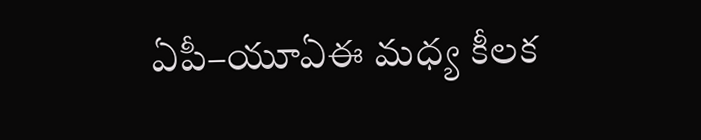ఏపీ–యూఏఈ మధ్య కీలక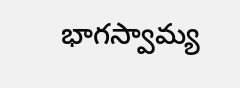భాగస్వామ్య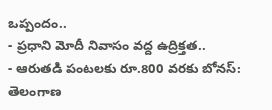ఒప్పందం..
- ప్రధాని మోదీ నివాసం వద్ద ఉద్రిక్తత..
- ఆరుతడి పంటలకు రూ.800 వరకు బోనస్: తెలంగాణ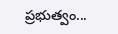ప్రభుత్వం...